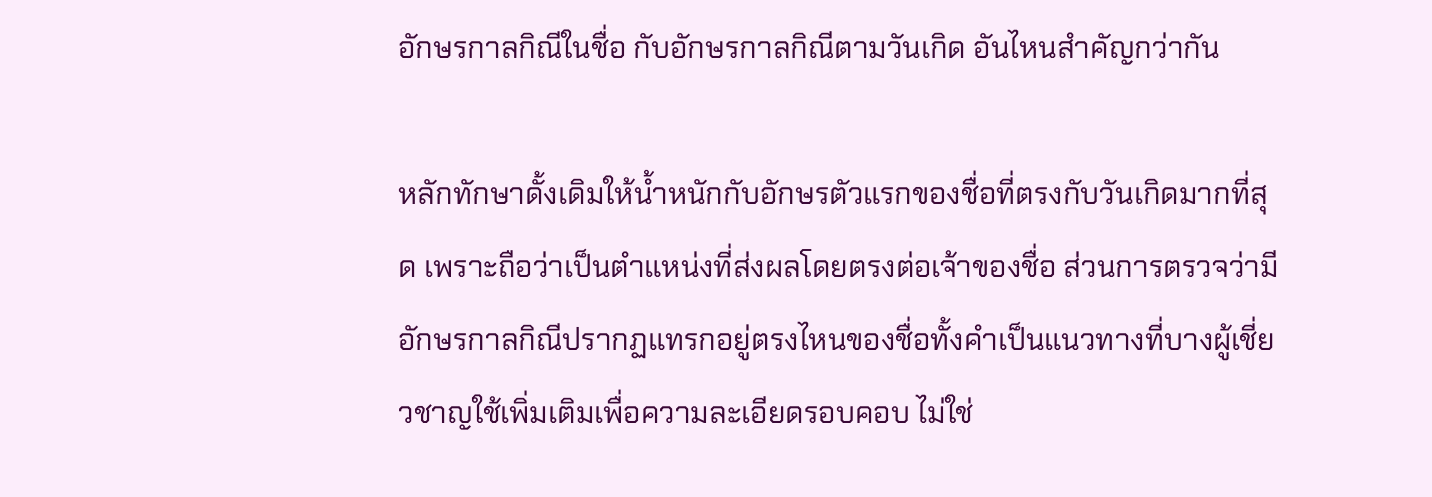อักษรกาลกิณีในชื่อ กับอักษรกาลกิณีตามวันเกิด อันไหนสำคัญกว่ากัน

หลักทักษาดั้งเดิมให้น้ำหนักกับอักษรตัวแรกของชื่อที่ตรงกับวันเกิดมากที่สุด เพราะถือว่าเป็นตำแหน่งที่ส่งผลโดยตรงต่อเจ้าของชื่อ ส่วนการตรวจว่ามีอักษรกาลกิณีปรากฏแทรกอยู่ตรงไหนของชื่อทั้งคำเป็นแนวทางที่บางผู้เชี่ยวชาญใช้เพิ่มเติมเพื่อความละเอียดรอบคอบ ไม่ใช่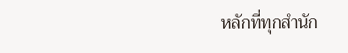หลักที่ทุกสำนัก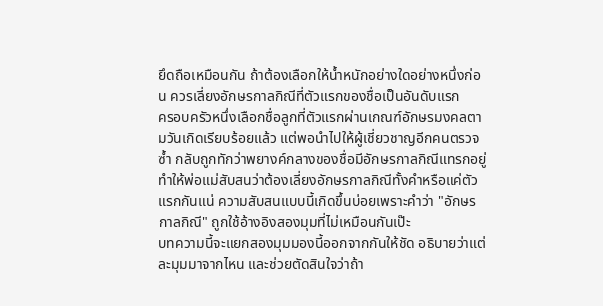ยึดถือเหมือนกัน ถ้าต้องเลือกให้น้ำหนักอย่างใดอย่างหนึ่งก่อน ควรเลี่ยงอักษรกาลกิณีที่ตัวแรกของชื่อเป็นอันดับแรก
ครอบครัวหนึ่งเลือกชื่อลูกที่ตัวแรกผ่านเกณฑ์อักษรมงคลตามวันเกิดเรียบร้อยแล้ว แต่พอนำไปให้ผู้เชี่ยวชาญอีกคนตรวจซ้ำ กลับถูกทักว่าพยางค์กลางของชื่อมีอักษรกาลกิณีแทรกอยู่ ทำให้พ่อแม่สับสนว่าต้องเลี่ยงอักษรกาลกิณีทั้งคำหรือแค่ตัวแรกกันแน่ ความสับสนแบบนี้เกิดขึ้นบ่อยเพราะคำว่า "อักษรกาลกิณี" ถูกใช้อ้างอิงสองมุมที่ไม่เหมือนกันเป๊ะ
บทความนี้จะแยกสองมุมมองนี้ออกจากกันให้ชัด อธิบายว่าแต่ละมุมมาจากไหน และช่วยตัดสินใจว่าถ้า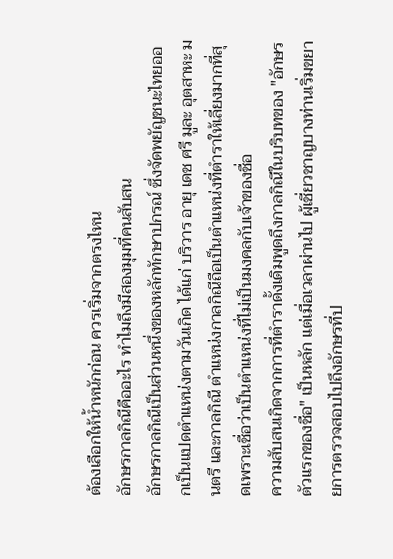ต้องเลือกให้น้ำหนักก่อน ควรเริ่มจากตรงไหน
อักษรกาลกิณีคืออะไร ทำไมถึงมีสองมุมที่คนสับสน
อักษรกาลกิณีเป็นส่วนหนึ่งของหลักทักษาปกรณ์ ซึ่งจัดพยัญชนะไทยออกเป็นแปดตำแหน่งตามวันเกิด ได้แก่ บริวาร อายุ เดช ศรี มูละ อุตสาหะ มนตรี และกาลกิณี ตำแหน่งกาลกิณีถือเป็นตำแหน่งที่ตำราให้เลี่ยงมากที่สุดเพราะเชื่อว่าเป็นตำแหน่งที่ไม่เป็นมงคลกับเจ้าของชื่อ
ความสับสนเกิดจากการที่ตำราดั้งเดิมพูดถึงกาลกิณีในบริบทของ "อักษรตัวแรกของชื่อ" เป็นหลัก แต่เมื่อเวลาผ่านไป ผู้เชี่ยวชาญบางท่านเริ่มขยายการตรวจสอบไปถึงอักษรที่ป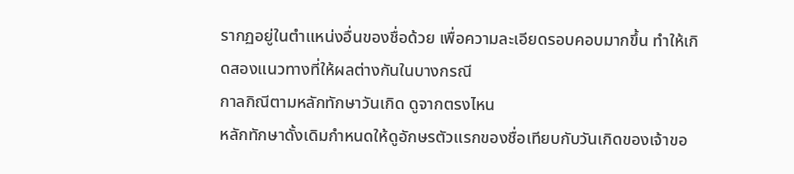รากฏอยู่ในตำแหน่งอื่นของชื่อด้วย เพื่อความละเอียดรอบคอบมากขึ้น ทำให้เกิดสองแนวทางที่ให้ผลต่างกันในบางกรณี
กาลกิณีตามหลักทักษาวันเกิด ดูจากตรงไหน
หลักทักษาดั้งเดิมกำหนดให้ดูอักษรตัวแรกของชื่อเทียบกับวันเกิดของเจ้าขอ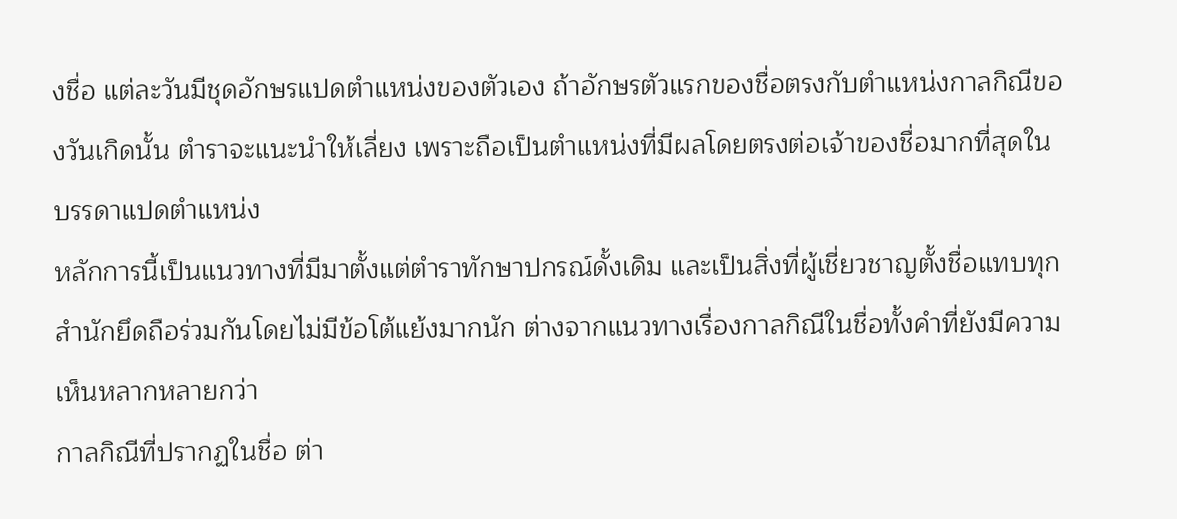งชื่อ แต่ละวันมีชุดอักษรแปดตำแหน่งของตัวเอง ถ้าอักษรตัวแรกของชื่อตรงกับตำแหน่งกาลกิณีของวันเกิดนั้น ตำราจะแนะนำให้เลี่ยง เพราะถือเป็นตำแหน่งที่มีผลโดยตรงต่อเจ้าของชื่อมากที่สุดในบรรดาแปดตำแหน่ง
หลักการนี้เป็นแนวทางที่มีมาตั้งแต่ตำราทักษาปกรณ์ดั้งเดิม และเป็นสิ่งที่ผู้เชี่ยวชาญตั้งชื่อแทบทุกสำนักยึดถือร่วมกันโดยไม่มีข้อโต้แย้งมากนัก ต่างจากแนวทางเรื่องกาลกิณีในชื่อทั้งคำที่ยังมีความเห็นหลากหลายกว่า
กาลกิณีที่ปรากฏในชื่อ ต่า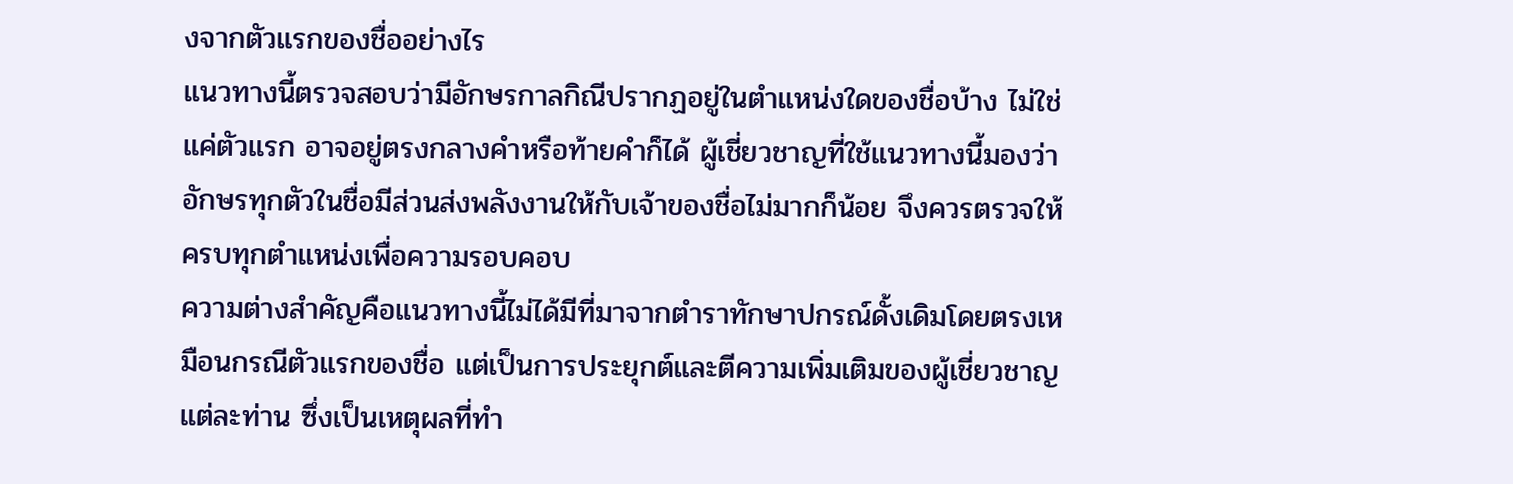งจากตัวแรกของชื่ออย่างไร
แนวทางนี้ตรวจสอบว่ามีอักษรกาลกิณีปรากฏอยู่ในตำแหน่งใดของชื่อบ้าง ไม่ใช่แค่ตัวแรก อาจอยู่ตรงกลางคำหรือท้ายคำก็ได้ ผู้เชี่ยวชาญที่ใช้แนวทางนี้มองว่าอักษรทุกตัวในชื่อมีส่วนส่งพลังงานให้กับเจ้าของชื่อไม่มากก็น้อย จึงควรตรวจให้ครบทุกตำแหน่งเพื่อความรอบคอบ
ความต่างสำคัญคือแนวทางนี้ไม่ได้มีที่มาจากตำราทักษาปกรณ์ดั้งเดิมโดยตรงเหมือนกรณีตัวแรกของชื่อ แต่เป็นการประยุกต์และตีความเพิ่มเติมของผู้เชี่ยวชาญแต่ละท่าน ซึ่งเป็นเหตุผลที่ทำ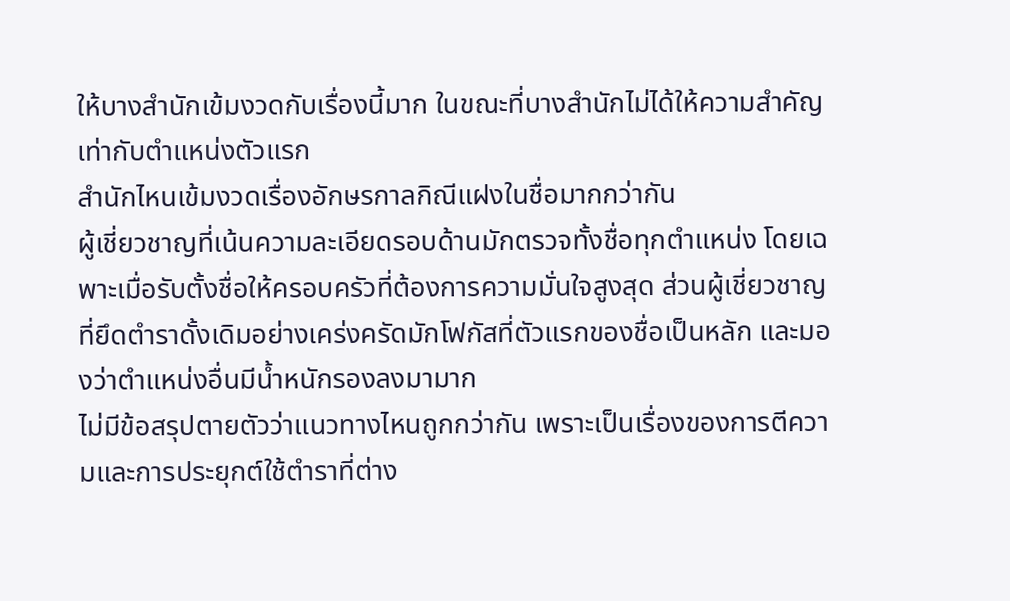ให้บางสำนักเข้มงวดกับเรื่องนี้มาก ในขณะที่บางสำนักไม่ได้ให้ความสำคัญเท่ากับตำแหน่งตัวแรก
สำนักไหนเข้มงวดเรื่องอักษรกาลกิณีแฝงในชื่อมากกว่ากัน
ผู้เชี่ยวชาญที่เน้นความละเอียดรอบด้านมักตรวจทั้งชื่อทุกตำแหน่ง โดยเฉพาะเมื่อรับตั้งชื่อให้ครอบครัวที่ต้องการความมั่นใจสูงสุด ส่วนผู้เชี่ยวชาญที่ยึดตำราดั้งเดิมอย่างเคร่งครัดมักโฟกัสที่ตัวแรกของชื่อเป็นหลัก และมองว่าตำแหน่งอื่นมีน้ำหนักรองลงมามาก
ไม่มีข้อสรุปตายตัวว่าแนวทางไหนถูกกว่ากัน เพราะเป็นเรื่องของการตีความและการประยุกต์ใช้ตำราที่ต่าง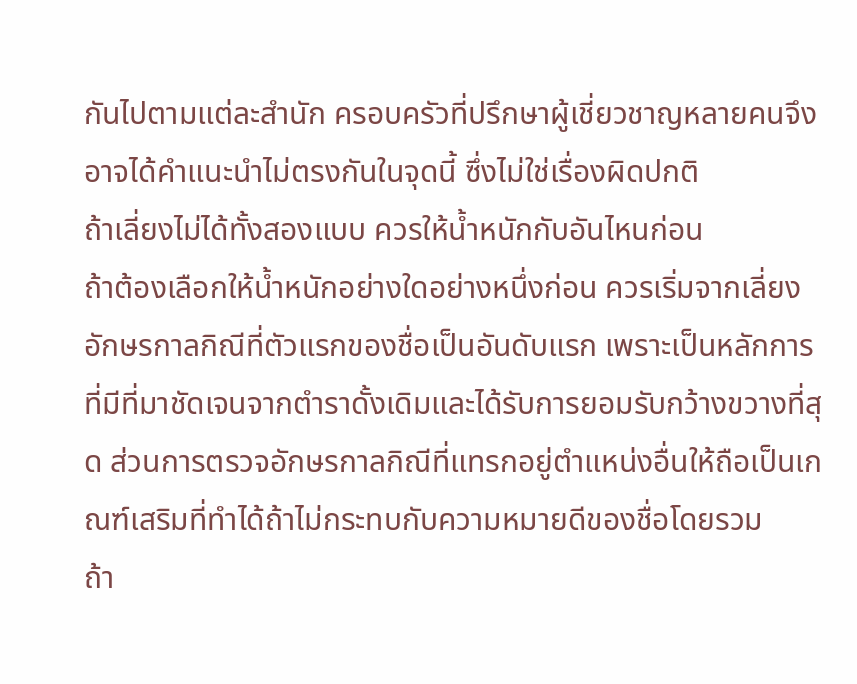กันไปตามแต่ละสำนัก ครอบครัวที่ปรึกษาผู้เชี่ยวชาญหลายคนจึงอาจได้คำแนะนำไม่ตรงกันในจุดนี้ ซึ่งไม่ใช่เรื่องผิดปกติ
ถ้าเลี่ยงไม่ได้ทั้งสองแบบ ควรให้น้ำหนักกับอันไหนก่อน
ถ้าต้องเลือกให้น้ำหนักอย่างใดอย่างหนึ่งก่อน ควรเริ่มจากเลี่ยงอักษรกาลกิณีที่ตัวแรกของชื่อเป็นอันดับแรก เพราะเป็นหลักการที่มีที่มาชัดเจนจากตำราดั้งเดิมและได้รับการยอมรับกว้างขวางที่สุด ส่วนการตรวจอักษรกาลกิณีที่แทรกอยู่ตำแหน่งอื่นให้ถือเป็นเกณฑ์เสริมที่ทำได้ถ้าไม่กระทบกับความหมายดีของชื่อโดยรวม
ถ้า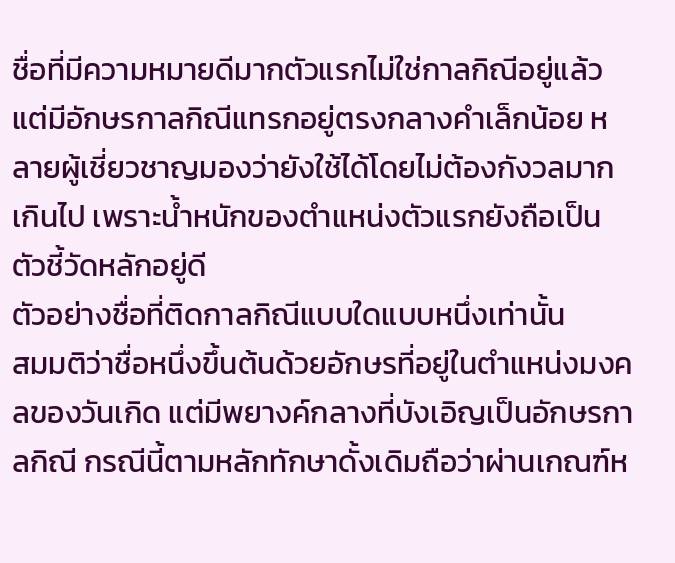ชื่อที่มีความหมายดีมากตัวแรกไม่ใช่กาลกิณีอยู่แล้ว แต่มีอักษรกาลกิณีแทรกอยู่ตรงกลางคำเล็กน้อย หลายผู้เชี่ยวชาญมองว่ายังใช้ได้โดยไม่ต้องกังวลมากเกินไป เพราะน้ำหนักของตำแหน่งตัวแรกยังถือเป็นตัวชี้วัดหลักอยู่ดี
ตัวอย่างชื่อที่ติดกาลกิณีแบบใดแบบหนึ่งเท่านั้น
สมมติว่าชื่อหนึ่งขึ้นต้นด้วยอักษรที่อยู่ในตำแหน่งมงคลของวันเกิด แต่มีพยางค์กลางที่บังเอิญเป็นอักษรกาลกิณี กรณีนี้ตามหลักทักษาดั้งเดิมถือว่าผ่านเกณฑ์ห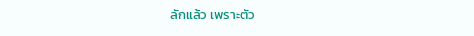ลักแล้ว เพราะตัว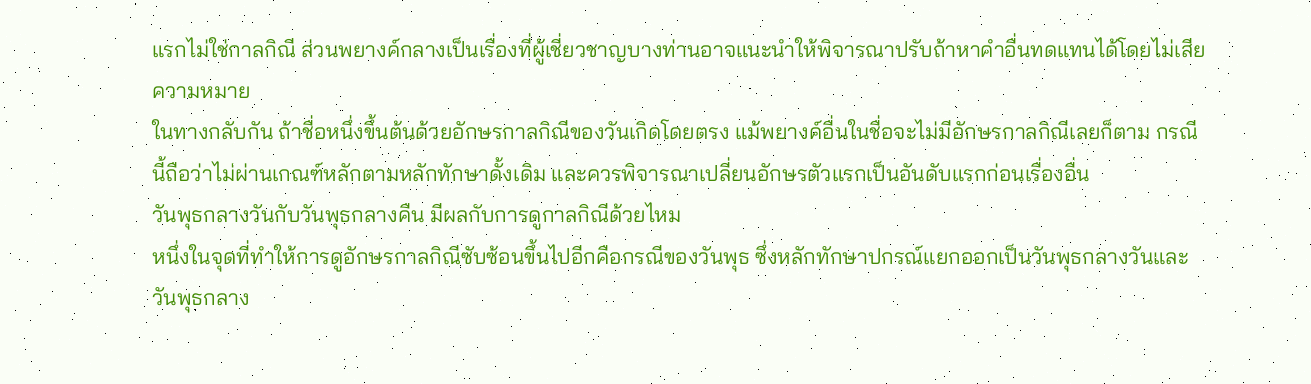แรกไม่ใช่กาลกิณี ส่วนพยางค์กลางเป็นเรื่องที่ผู้เชี่ยวชาญบางท่านอาจแนะนำให้พิจารณาปรับถ้าหาคำอื่นทดแทนได้โดยไม่เสียความหมาย
ในทางกลับกัน ถ้าชื่อหนึ่งขึ้นต้นด้วยอักษรกาลกิณีของวันเกิดโดยตรง แม้พยางค์อื่นในชื่อจะไม่มีอักษรกาลกิณีเลยก็ตาม กรณีนี้ถือว่าไม่ผ่านเกณฑ์หลักตามหลักทักษาดั้งเดิม และควรพิจารณาเปลี่ยนอักษรตัวแรกเป็นอันดับแรกก่อนเรื่องอื่น
วันพุธกลางวันกับวันพุธกลางคืน มีผลกับการดูกาลกิณีด้วยไหม
หนึ่งในจุดที่ทำให้การดูอักษรกาลกิณีซับซ้อนขึ้นไปอีกคือกรณีของวันพุธ ซึ่งหลักทักษาปกรณ์แยกออกเป็นวันพุธกลางวันและวันพุธกลาง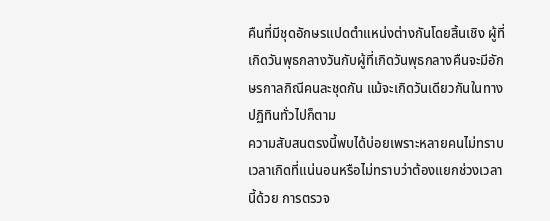คืนที่มีชุดอักษรแปดตำแหน่งต่างกันโดยสิ้นเชิง ผู้ที่เกิดวันพุธกลางวันกับผู้ที่เกิดวันพุธกลางคืนจะมีอักษรกาลกิณีคนละชุดกัน แม้จะเกิดวันเดียวกันในทางปฏิทินทั่วไปก็ตาม
ความสับสนตรงนี้พบได้บ่อยเพราะหลายคนไม่ทราบเวลาเกิดที่แน่นอนหรือไม่ทราบว่าต้องแยกช่วงเวลานี้ด้วย การตรวจ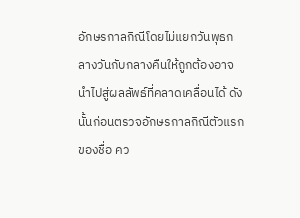อักษรกาลกิณีโดยไม่แยกวันพุธกลางวันกับกลางคืนให้ถูกต้องอาจนำไปสู่ผลลัพธ์ที่คลาดเคลื่อนได้ ดังนั้นก่อนตรวจอักษรกาลกิณีตัวแรกของชื่อ คว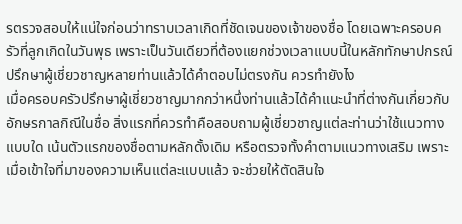รตรวจสอบให้แน่ใจก่อนว่าทราบเวลาเกิดที่ชัดเจนของเจ้าของชื่อ โดยเฉพาะครอบครัวที่ลูกเกิดในวันพุธ เพราะเป็นวันเดียวที่ต้องแยกช่วงเวลาแบบนี้ในหลักทักษาปกรณ์
ปรึกษาผู้เชี่ยวชาญหลายท่านแล้วได้คำตอบไม่ตรงกัน ควรทำยังไง
เมื่อครอบครัวปรึกษาผู้เชี่ยวชาญมากกว่าหนึ่งท่านแล้วได้คำแนะนำที่ต่างกันเกี่ยวกับอักษรกาลกิณีในชื่อ สิ่งแรกที่ควรทำคือสอบถามผู้เชี่ยวชาญแต่ละท่านว่าใช้แนวทางแบบใด เน้นตัวแรกของชื่อตามหลักดั้งเดิม หรือตรวจทั้งคำตามแนวทางเสริม เพราะเมื่อเข้าใจที่มาของความเห็นแต่ละแบบแล้ว จะช่วยให้ตัดสินใจ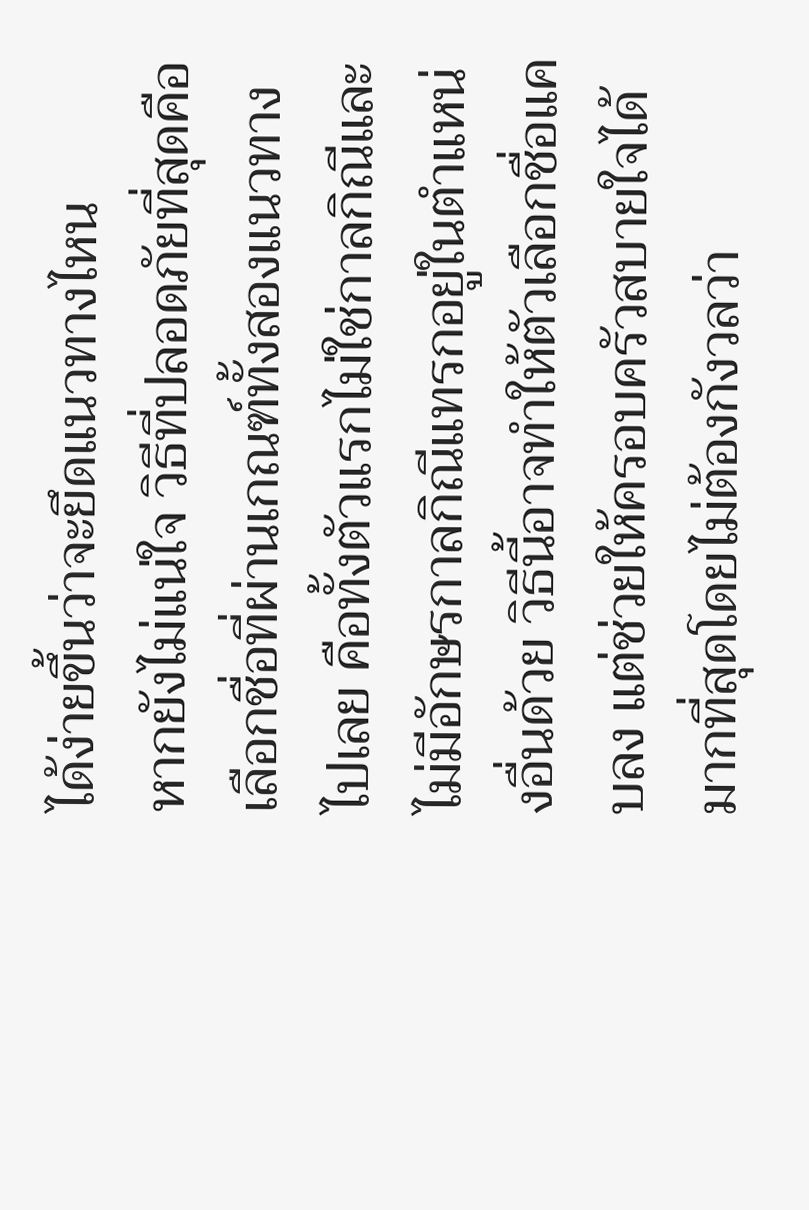ได้ง่ายขึ้นว่าจะยึดแนวทางไหน
หากยังไม่แน่ใจ วิธีที่ปลอดภัยที่สุดคือเลือกชื่อที่ผ่านเกณฑ์ทั้งสองแนวทางไปเลย คือทั้งตัวแรกไม่ใช่กาลกิณีและไม่มีอักษรกาลกิณีแทรกอยู่ในตำแหน่งอื่นด้วย วิธีนี้อาจทำให้ตัวเลือกชื่อแคบลง แต่ช่วยให้ครอบครัวสบายใจได้มากที่สุดโดยไม่ต้องกังวลว่า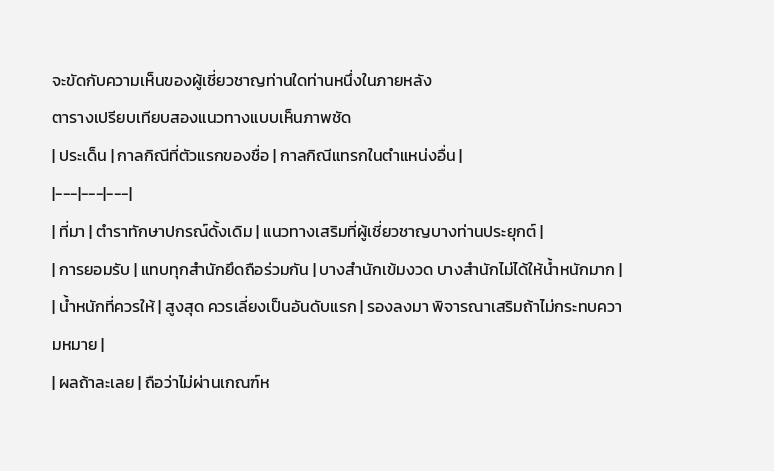จะขัดกับความเห็นของผู้เชี่ยวชาญท่านใดท่านหนึ่งในภายหลัง
ตารางเปรียบเทียบสองแนวทางแบบเห็นภาพชัด
| ประเด็น | กาลกิณีที่ตัวแรกของชื่อ | กาลกิณีแทรกในตำแหน่งอื่น |
|---|---|---|
| ที่มา | ตำราทักษาปกรณ์ดั้งเดิม | แนวทางเสริมที่ผู้เชี่ยวชาญบางท่านประยุกต์ |
| การยอมรับ | แทบทุกสำนักยึดถือร่วมกัน | บางสำนักเข้มงวด บางสำนักไม่ได้ให้น้ำหนักมาก |
| น้ำหนักที่ควรให้ | สูงสุด ควรเลี่ยงเป็นอันดับแรก | รองลงมา พิจารณาเสริมถ้าไม่กระทบความหมาย |
| ผลถ้าละเลย | ถือว่าไม่ผ่านเกณฑ์ห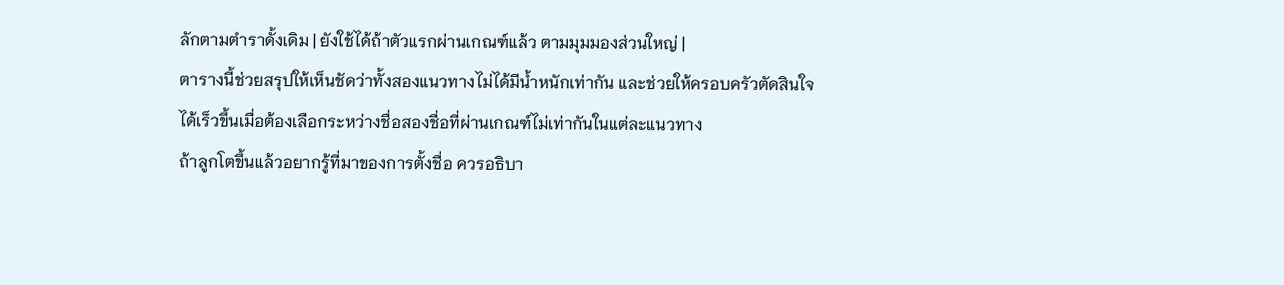ลักตามตำราดั้งเดิม | ยังใช้ได้ถ้าตัวแรกผ่านเกณฑ์แล้ว ตามมุมมองส่วนใหญ่ |
ตารางนี้ช่วยสรุปให้เห็นชัดว่าทั้งสองแนวทางไม่ได้มีน้ำหนักเท่ากัน และช่วยให้ครอบครัวตัดสินใจได้เร็วขึ้นเมื่อต้องเลือกระหว่างชื่อสองชื่อที่ผ่านเกณฑ์ไม่เท่ากันในแต่ละแนวทาง
ถ้าลูกโตขึ้นแล้วอยากรู้ที่มาของการตั้งชื่อ ควรอธิบา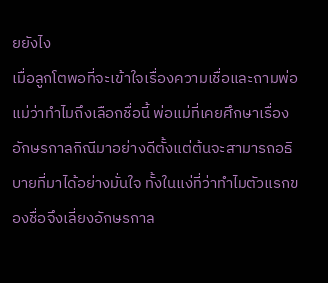ยยังไง
เมื่อลูกโตพอที่จะเข้าใจเรื่องความเชื่อและถามพ่อแม่ว่าทำไมถึงเลือกชื่อนี้ พ่อแม่ที่เคยศึกษาเรื่องอักษรกาลกิณีมาอย่างดีตั้งแต่ต้นจะสามารถอธิบายที่มาได้อย่างมั่นใจ ทั้งในแง่ที่ว่าทำไมตัวแรกของชื่อจึงเลี่ยงอักษรกาล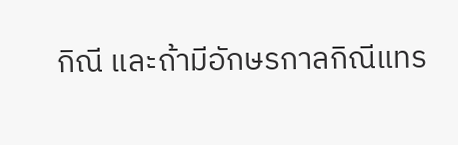กิณี และถ้ามีอักษรกาลกิณีแทร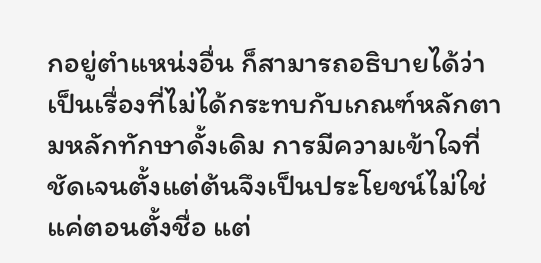กอยู่ตำแหน่งอื่น ก็สามารถอธิบายได้ว่าเป็นเรื่องที่ไม่ได้กระทบกับเกณฑ์หลักตามหลักทักษาดั้งเดิม การมีความเข้าใจที่ชัดเจนตั้งแต่ต้นจึงเป็นประโยชน์ไม่ใช่แค่ตอนตั้งชื่อ แต่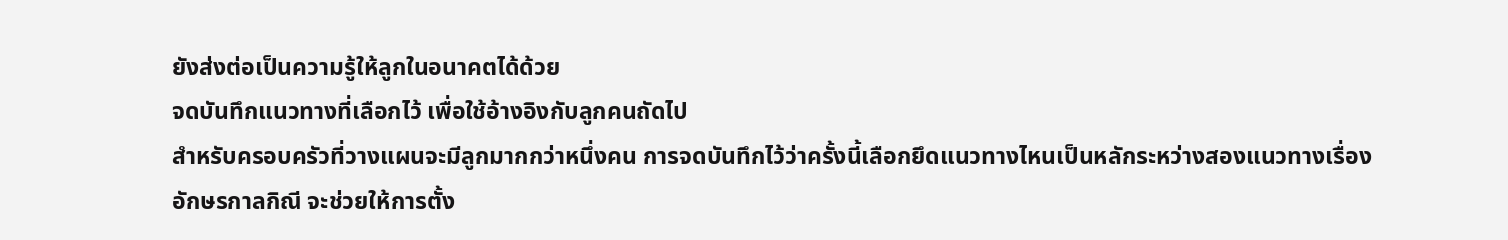ยังส่งต่อเป็นความรู้ให้ลูกในอนาคตได้ด้วย
จดบันทึกแนวทางที่เลือกไว้ เพื่อใช้อ้างอิงกับลูกคนถัดไป
สำหรับครอบครัวที่วางแผนจะมีลูกมากกว่าหนึ่งคน การจดบันทึกไว้ว่าครั้งนี้เลือกยึดแนวทางไหนเป็นหลักระหว่างสองแนวทางเรื่องอักษรกาลกิณี จะช่วยให้การตั้ง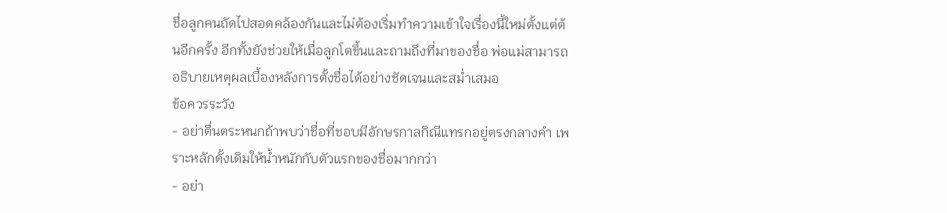ชื่อลูกคนถัดไปสอดคล้องกันและไม่ต้องเริ่มทำความเข้าใจเรื่องนี้ใหม่ตั้งแต่ต้นอีกครั้ง อีกทั้งยังช่วยให้เมื่อลูกโตขึ้นและถามถึงที่มาของชื่อ พ่อแม่สามารถอธิบายเหตุผลเบื้องหลังการตั้งชื่อได้อย่างชัดเจนและสม่ำเสมอ
ข้อควรระวัง
- อย่าตื่นตระหนกถ้าพบว่าชื่อที่ชอบมีอักษรกาลกิณีแทรกอยู่ตรงกลางคำ เพราะหลักดั้งเดิมให้น้ำหนักกับตัวแรกของชื่อมากกว่า
- อย่า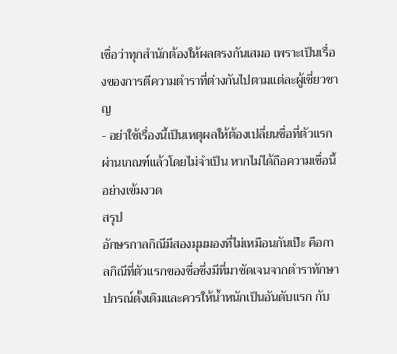เชื่อว่าทุกสำนักต้องให้ผลตรงกันเสมอ เพราะเป็นเรื่องของการตีความตำราที่ต่างกันไปตามแต่ละผู้เชี่ยวชาญ
- อย่าใช้เรื่องนี้เป็นเหตุผลให้ต้องเปลี่ยนชื่อที่ตัวแรกผ่านเกณฑ์แล้วโดยไม่จำเป็น หากไม่ได้ถือความเชื่อนี้อย่างเข้มงวด
สรุป
อักษรกาลกิณีมีสองมุมมองที่ไม่เหมือนกันเป๊ะ คือกาลกิณีที่ตัวแรกของชื่อซึ่งมีที่มาชัดเจนจากตำราทักษาปกรณ์ดั้งเดิมและควรให้น้ำหนักเป็นอันดับแรก กับ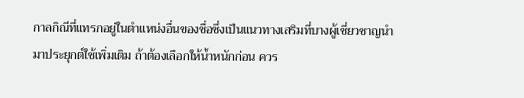กาลกิณีที่แทรกอยู่ในตำแหน่งอื่นของชื่อซึ่งเป็นแนวทางเสริมที่บางผู้เชี่ยวชาญนำมาประยุกต์ใช้เพิ่มเติม ถ้าต้องเลือกให้น้ำหนักก่อน ควร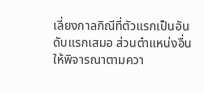เลี่ยงกาลกิณีที่ตัวแรกเป็นอันดับแรกเสมอ ส่วนตำแหน่งอื่นให้พิจารณาตามควา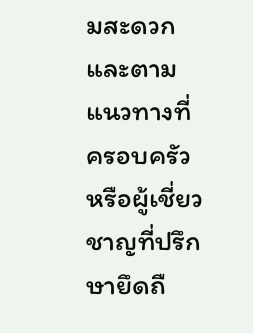มสะดวกและตามแนวทางที่ครอบครัวหรือผู้เชี่ยวชาญที่ปรึกษายึดถื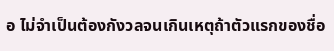อ ไม่จำเป็นต้องกังวลจนเกินเหตุถ้าตัวแรกของชื่อ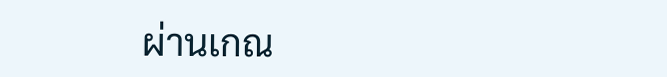ผ่านเกณ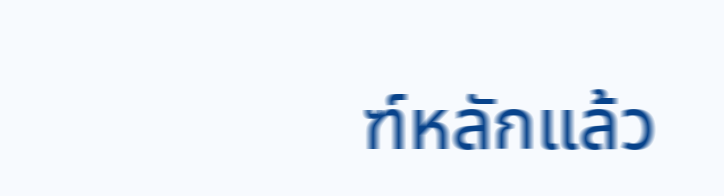ฑ์หลักแล้ว